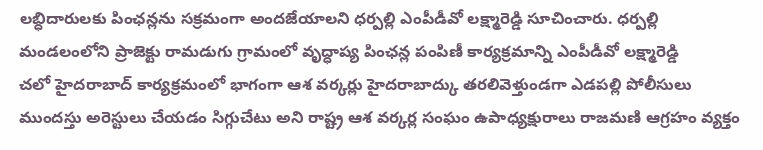లబ్ధిదారులకు పింఛన్లను సక్రమంగా అందజేయాలని ధర్పల్లి ఎంపీడీవో లక్ష్మారెడ్డి సూచించారు. ధర్పల్లి మండలంలోని ప్రాజెక్టు రామడుగు గ్రామంలో వృద్ధాప్య పింఛన్ల పంపిణీ కార్యక్రమాన్ని ఎంపీడీవో లక్ష్మారెడ్డి
చలో హైదరాబాద్ కార్యక్రమంలో భాగంగా ఆశ వర్కర్లు హైదరాబాద్కు తరలివెళ్తుండగా ఎడపల్లి పోలీసులు ముందస్తు అరెస్టులు చేయడం సిగ్గుచేటు అని రాష్ట్ర ఆశ వర్కర్ల సంఘం ఉపాధ్యక్షురాలు రాజమణి ఆగ్రహం వ్యక్తం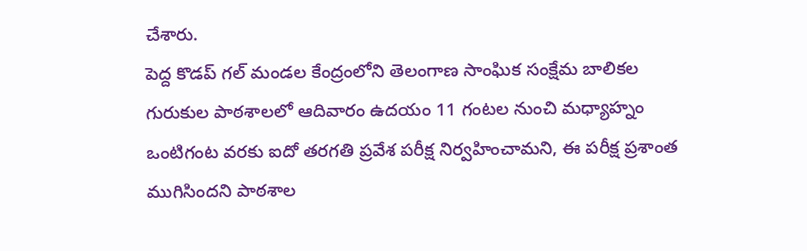చేశారు.
పెద్ద కొడప్ గల్ మండల కేంద్రంలోని తెలంగాణ సాంఘిక సంక్షేమ బాలికల గురుకుల పాఠశాలలో ఆదివారం ఉదయం 11 గంటల నుంచి మధ్యాహ్నం ఒంటిగంట వరకు ఐదో తరగతి ప్రవేశ పరీక్ష నిర్వహించామని, ఈ పరీక్ష ప్రశాంత ముగిసిందని పాఠశాల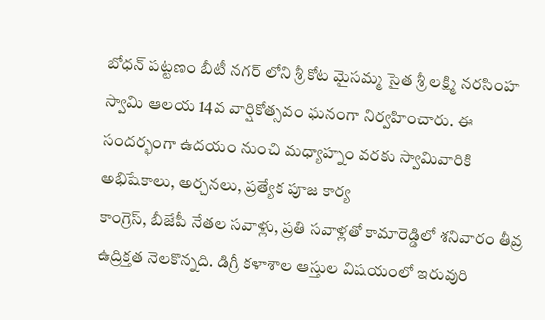బోధన్ పట్టణం బీటీ నగర్ లోని శ్రీ కోట మైసమ్మ సైత శ్రీ లక్ష్మి నరసింహ స్వామి ఆలయ 14వ వార్షికోత్సవం ఘనంగా నిర్వహించారు. ఈ సందర్భంగా ఉదయం నుంచి మధ్యాహ్నం వరకు స్వామివారికి అభిషేకాలు, అర్చనలు, ప్రత్యేక పూజ కార్య
కాంగ్రెస్, బీజేపీ నేతల సవాళ్లు, ప్రతి సవాళ్లతో కామారెడ్డిలో శనివారం తీవ్ర ఉద్రిక్తత నెలకొన్నది. డిగ్రీ కళాశాల ఆస్తుల విషయంలో ఇరువురి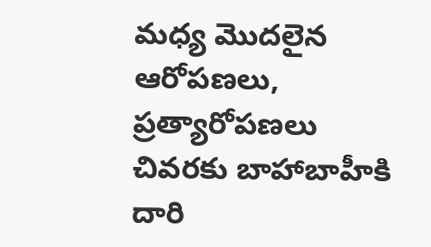మధ్య మొదలైన ఆరోపణలు, ప్రత్యారోపణలు చివరకు బాహాబాహీకి దారి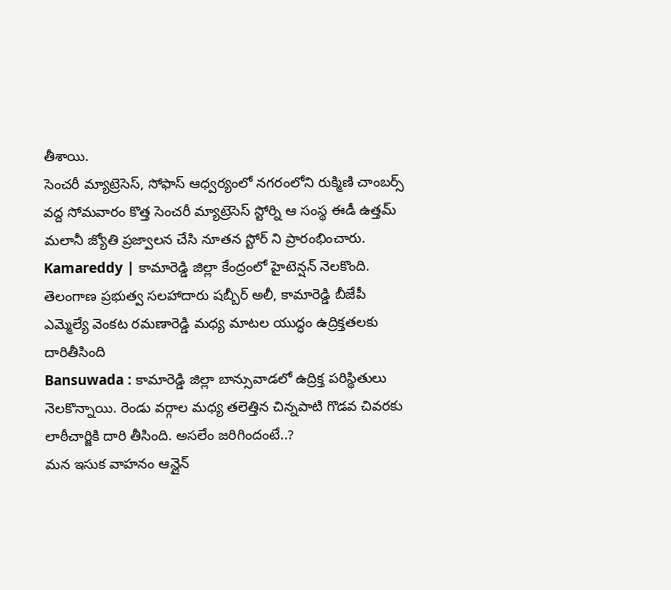తీశాయి.
సెంచరీ మ్యాట్రెసెస్, సోఫాస్ ఆధ్వర్యంలో నగరంలోని రుక్మిణి చాంబర్స్ వద్ద సోమవారం కొత్త సెంచరీ మ్యాట్రెసెస్ స్టోర్ని ఆ సంస్థ ఈడీ ఉత్తమ్ మలానీ జ్యోతి ప్రజ్వాలన చేసి నూతన స్టోర్ ని ప్రారంభించారు.
Kamareddy | కామారెడ్డి జిల్లా కేంద్రంలో హైటెన్షన్ నెలకొంది. తెలంగాణ ప్రభుత్వ సలహాదారు షబ్బీర్ అలీ, కామారెడ్డి బీజేపీ ఎమ్మెల్యే వెంకట రమణారెడ్డి మధ్య మాటల యుద్ధం ఉద్రిక్తతలకు దారితీసింది
Bansuwada : కామారెడ్డి జిల్లా బాన్సువాడలో ఉద్రిక్త పరిస్థితులు నెలకొన్నాయి. రెండు వర్గాల మధ్య తలెత్తిన చిన్నపాటి గొడవ చివరకు లాఠీచార్జికి దారి తీసింది. అసలేం జరిగిందంటే..?
మన ఇసుక వాహనం ఆన్లైన్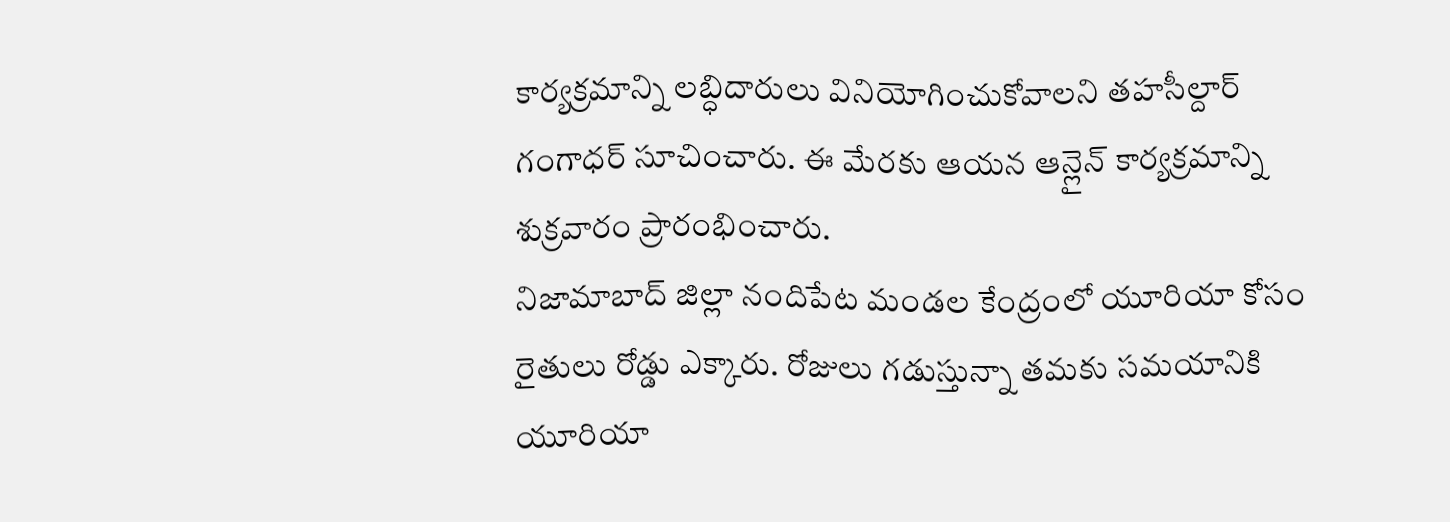కార్యక్రమాన్ని లబ్ధిదారులు వినియోగించుకోవాలని తహసీల్దార్ గంగాధర్ సూచించారు. ఈ మేరకు ఆయన ఆన్లైన్ కార్యక్రమాన్ని శుక్రవారం ప్రారంభించారు.
నిజామాబాద్ జిల్లా నందిపేట మండల కేంద్రంలో యూరియా కోసం రైతులు రోడ్డు ఎక్కారు. రోజులు గడుస్తున్నా తమకు సమయానికి యూరియా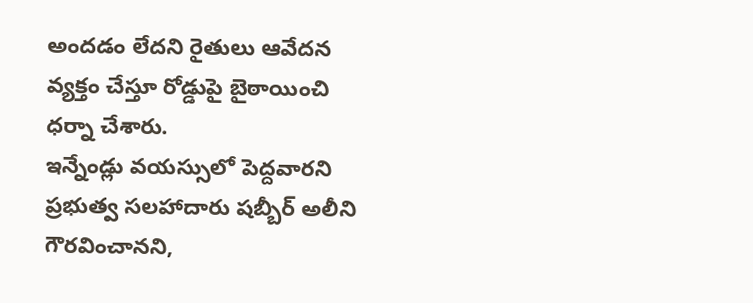అందడం లేదని రైతులు ఆవేదన వ్యక్తం చేస్తూ రోడ్డుపై బైఠాయించి ధర్నా చేశారు.
ఇన్నేండ్లు వయస్సులో పెద్దవారని ప్రభుత్వ సలహాదారు షబ్బీర్ అలీని గౌరవించానని,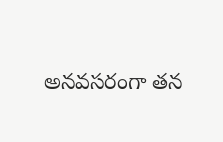అనవసరంగా తన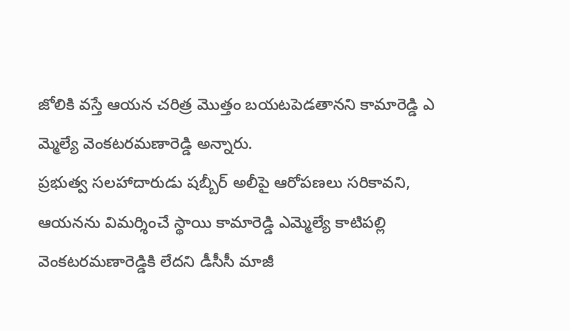జోలికి వస్తే ఆయన చరిత్ర మొత్తం బయటపెడతానని కామారెడ్డి ఎ మ్మెల్యే వెంకటరమణారెడ్డి అన్నారు.
ప్రభుత్వ సలహాదారుడు షబ్బీర్ అలీపై ఆరోపణలు సరికావని, ఆయనను విమర్శించే స్థాయి కామారెడ్డి ఎమ్మెల్యే కాటిపల్లి వెంకటరమణారెడ్డికి లేదని డీసీసీ మాజీ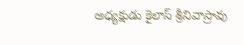అధ్యక్షుడు కైలాస్ శ్రీనివాస్రావు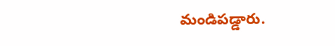మండిపడ్డారు.